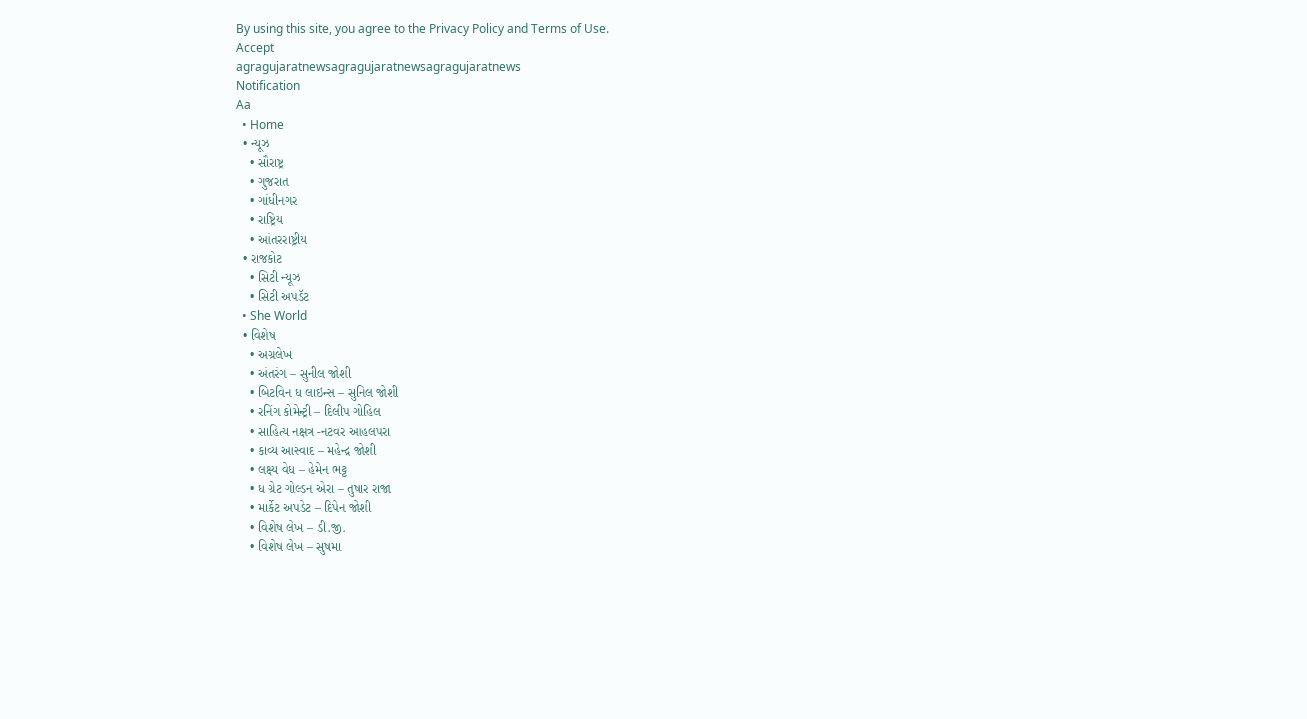By using this site, you agree to the Privacy Policy and Terms of Use.
Accept
agragujaratnewsagragujaratnewsagragujaratnews
Notification
Aa
  • Home
  • ન્યૂઝ
    • સૌરાષ્ટ્ર
    • ગુજરાત
    • ગાંધીનગર
    • રાષ્ટ્રિય
    • આંતરરાષ્ટ્રીય
  • રાજકોટ
    • સિટી ન્યૂઝ
    • સિટી અપડૅટ
  • She World
  • વિશેષ
    • અગ્રલેખ
    • અંતરંગ – સુનીલ જોશી
    • બિટવિન ધ લાઇન્સ – સુનિલ જોશી
    • રનિંગ કોમેન્ટ્રી – દિલીપ ગોહિલ
    • સાહિત્ય નક્ષત્ર -નટવર આહલપરા
    • કાવ્ય આસ્વાદ – મહેન્દ્ર જોશી
    • લક્ષ્ય વેધ – હેમેન ભટ્ટ
    • ધ ગ્રેટ ગોલ્ડન એરા – તુષાર રાજા
    • માર્કેટ અપડેટ – દિપેન જોશી
    • વિશેષ લેખ – ડી.જી.
    • વિશેષ લેખ – સુષમા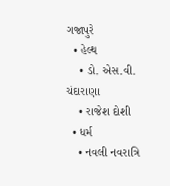ગજાપુરે
  • હેલ્થ
    • ડો. એસ.વી. ચંદારાણા
    • રાજેશ દોશી
  • ધર્મ
    • નવલી નવરાત્રિ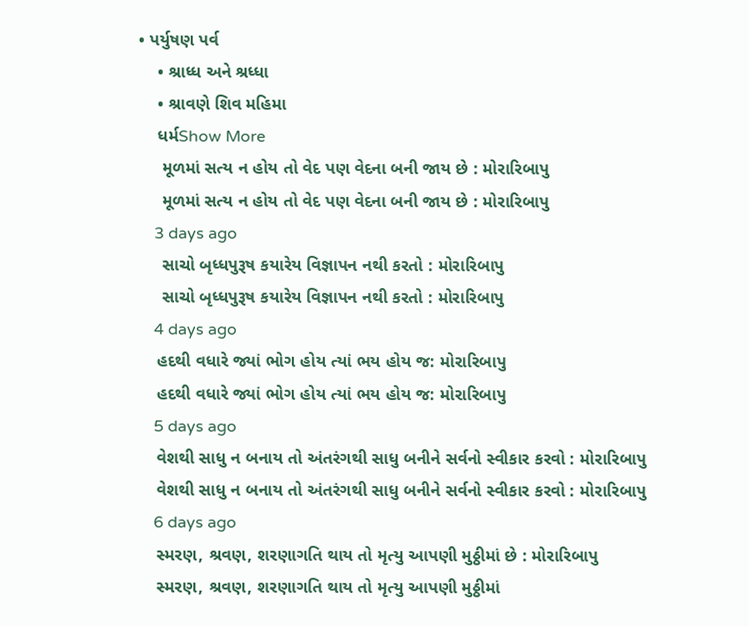• પર્યુષણ પર્વ
    • શ્રાધ્ધ અને શ્રધ્ધા
    • શ્રાવણે શિવ મહિમા
    ધર્મShow More
     મૂળમાં સત્ય ન હોય તો વેદ પણ વેદના બની જાય છે : મોરારિબાપુ
     મૂળમાં સત્ય ન હોય તો વેદ પણ વેદના બની જાય છે : મોરારિબાપુ
    3 days ago
     સાચો બૃધ્ધપુરૂષ કયારેય વિજ્ઞાપન નથી કરતો : મોરારિબાપુ
     સાચો બૃધ્ધપુરૂષ કયારેય વિજ્ઞાપન નથી કરતો : મોરારિબાપુ
    4 days ago
    હદથી વધારે જ્યાં ભોગ હોય ત્યાં ભય હોય જ: મોરારિબાપુ
    હદથી વધારે જ્યાં ભોગ હોય ત્યાં ભય હોય જ: મોરારિબાપુ
    5 days ago
    વેશથી સાધુ ન બનાય તો અંતરંગથી સાધુ બનીને સર્વનો સ્વીકાર કરવો : મોરારિબાપુ
    વેશથી સાધુ ન બનાય તો અંતરંગથી સાધુ બનીને સર્વનો સ્વીકાર કરવો : મોરારિબાપુ
    6 days ago
    સ્મરણ, શ્રવણ, શરણાગતિ થાય તો મૃત્યુ આપણી મુઠ્ઠીમાં છે : મોરારિબાપુ
    સ્મરણ, શ્રવણ, શરણાગતિ થાય તો મૃત્યુ આપણી મુઠ્ઠીમાં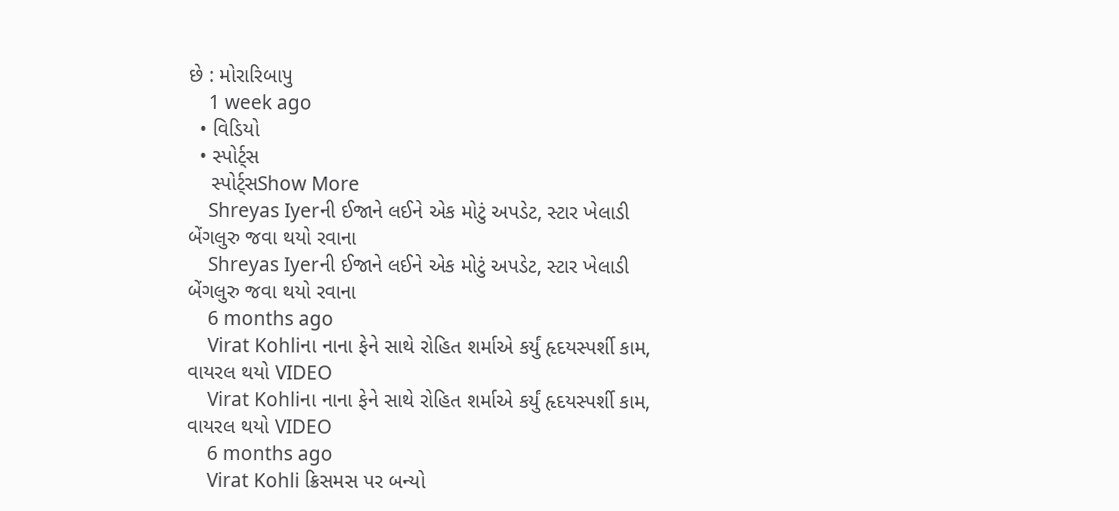છે : મોરારિબાપુ
    1 week ago
  • વિડિયો
  • સ્પોર્ટ્સ
    સ્પોર્ટ્સShow More
    Shreyas Iyerની ઈજાને લઈને એક મોટું અપડેટ, સ્ટાર ખેલાડી બેંગલુરુ જવા થયો રવાના
    Shreyas Iyerની ઈજાને લઈને એક મોટું અપડેટ, સ્ટાર ખેલાડી બેંગલુરુ જવા થયો રવાના
    6 months ago
    Virat Kohliના નાના ફેને સાથે રોહિત શર્માએ કર્યું હૃદયસ્પર્શી કામ, વાયરલ થયો VIDEO
    Virat Kohliના નાના ફેને સાથે રોહિત શર્માએ કર્યું હૃદયસ્પર્શી કામ, વાયરલ થયો VIDEO
    6 months ago
    Virat Kohli ક્રિસમસ પર બન્યો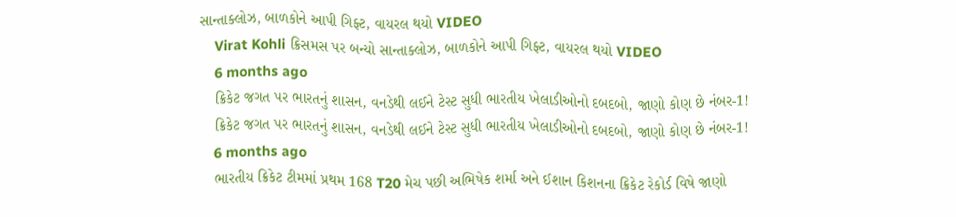સાન્તાક્લોઝ, બાળકોને આપી ગિફ્ટ, વાયરલ થયો VIDEO
    Virat Kohli ક્રિસમસ પર બન્યો સાન્તાક્લોઝ, બાળકોને આપી ગિફ્ટ, વાયરલ થયો VIDEO
    6 months ago
    ક્રિકેટ જગત પર ભારતનું શાસન, વનડેથી લઈને ટેસ્ટ સુધી ભારતીય ખેલાડીઓનો દબદબો, જાણો કોણ છે નંબર-1!
    ક્રિકેટ જગત પર ભારતનું શાસન, વનડેથી લઈને ટેસ્ટ સુધી ભારતીય ખેલાડીઓનો દબદબો, જાણો કોણ છે નંબર-1!
    6 months ago
    ભારતીય ક્રિકેટ ટીમમાં પ્રથમ 168 T20 મેચ પછી અભિષેક શર્મા અને ઈશાન કિશનના ક્રિકેટ રેકોર્ડ વિષે જાણો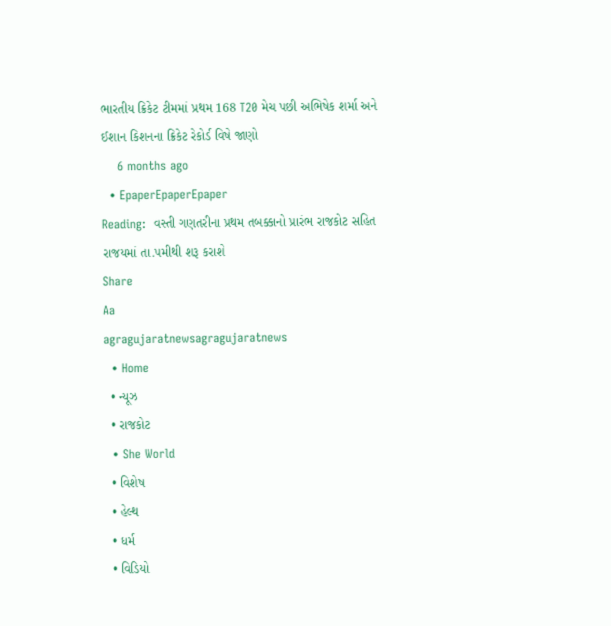ભારતીય ક્રિકેટ ટીમમાં પ્રથમ 168 T20 મેચ પછી અભિષેક શર્મા અને ઈશાન કિશનના ક્રિકેટ રેકોર્ડ વિષે જાણો
    6 months ago
  • EpaperEpaperEpaper
Reading:  વસ્તી ગણતરીના પ્રથમ તબક્કાનો પ્રારંભ રાજકોટ સહિત રાજયમાં તા.૫મીથી શરૂ કરાશે
Share
Aa
agragujaratnewsagragujaratnews
  • Home
  • ન્યૂઝ
  • રાજકોટ
  • She World
  • વિશેષ
  • હેલ્થ
  • ધર્મ
  • વિડિયો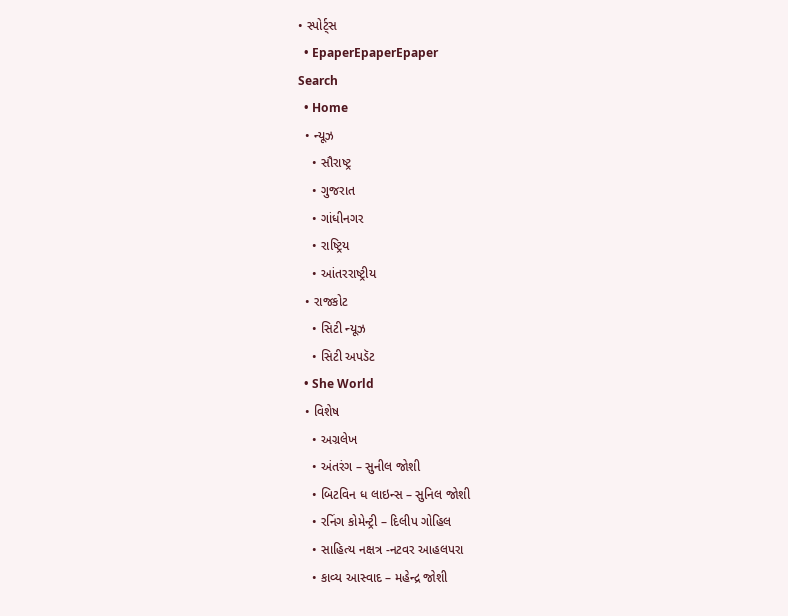• સ્પોર્ટ્સ
  • EpaperEpaperEpaper
Search
  • Home
  • ન્યૂઝ
    • સૌરાષ્ટ્ર
    • ગુજરાત
    • ગાંધીનગર
    • રાષ્ટ્રિય
    • આંતરરાષ્ટ્રીય
  • રાજકોટ
    • સિટી ન્યૂઝ
    • સિટી અપડૅટ
  • She World
  • વિશેષ
    • અગ્રલેખ
    • અંતરંગ – સુનીલ જોશી
    • બિટવિન ધ લાઇન્સ – સુનિલ જોશી
    • રનિંગ કોમેન્ટ્રી – દિલીપ ગોહિલ
    • સાહિત્ય નક્ષત્ર -નટવર આહલપરા
    • કાવ્ય આસ્વાદ – મહેન્દ્ર જોશી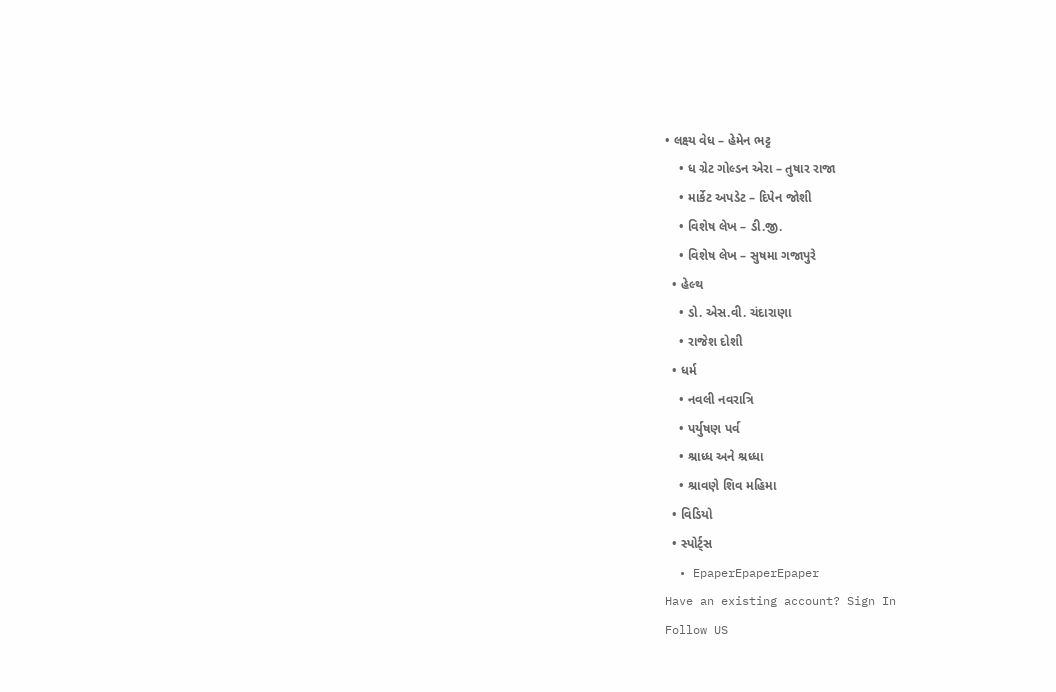• લક્ષ્ય વેધ – હેમેન ભટ્ટ
    • ધ ગ્રેટ ગોલ્ડન એરા – તુષાર રાજા
    • માર્કેટ અપડેટ – દિપેન જોશી
    • વિશેષ લેખ – ડી.જી.
    • વિશેષ લેખ – સુષમા ગજાપુરે
  • હેલ્થ
    • ડો. એસ.વી. ચંદારાણા
    • રાજેશ દોશી
  • ધર્મ
    • નવલી નવરાત્રિ
    • પર્યુષણ પર્વ
    • શ્રાધ્ધ અને શ્રધ્ધા
    • શ્રાવણે શિવ મહિમા
  • વિડિયો
  • સ્પોર્ટ્સ
  • EpaperEpaperEpaper
Have an existing account? Sign In
Follow US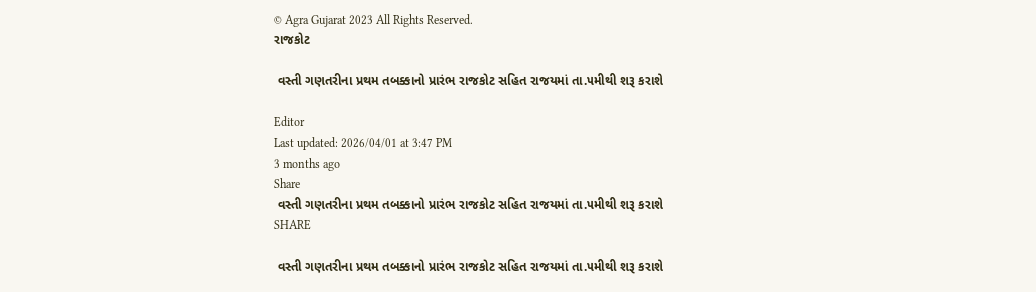© Agra Gujarat 2023 All Rights Reserved.
રાજકોટ

 વસ્તી ગણતરીના પ્રથમ તબક્કાનો પ્રારંભ રાજકોટ સહિત રાજયમાં તા.૫મીથી શરૂ કરાશે

Editor
Last updated: 2026/04/01 at 3:47 PM
3 months ago
Share
 વસ્તી ગણતરીના પ્રથમ તબક્કાનો પ્રારંભ રાજકોટ સહિત રાજયમાં તા.૫મીથી શરૂ કરાશે
SHARE

 વસ્તી ગણતરીના પ્રથમ તબક્કાનો પ્રારંભ રાજકોટ સહિત રાજયમાં તા.૫મીથી શરૂ કરાશે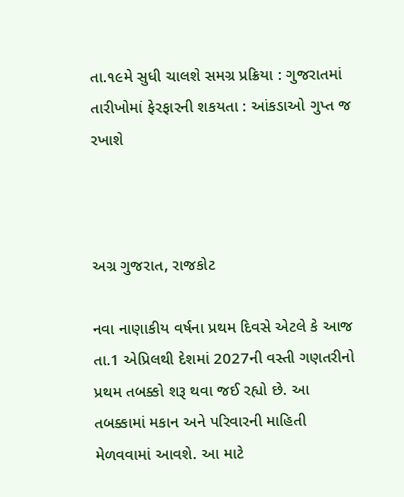તા.૧૯મે સુધી ચાલશે સમગ્ર પ્રક્રિયા : ગુજરાતમાં તારીખોમાં ફેરફારની શકયતા : આંકડાઓ ગુપ્ત જ રખાશે



અગ્ર ગુજરાત, રાજકોટ

નવા નાણાકીય વર્ષના પ્રથમ દિવસે એટલે કે આજ તા.1 એપ્રિલથી દેશમાં 2027ની વસ્તી ગણતરીનો પ્રથમ તબક્કો શરૂ થવા જઈ રહ્યો છે. આ તબક્કામાં મકાન અને પરિવારની માહિતી મેળવવામાં આવશે. આ માટે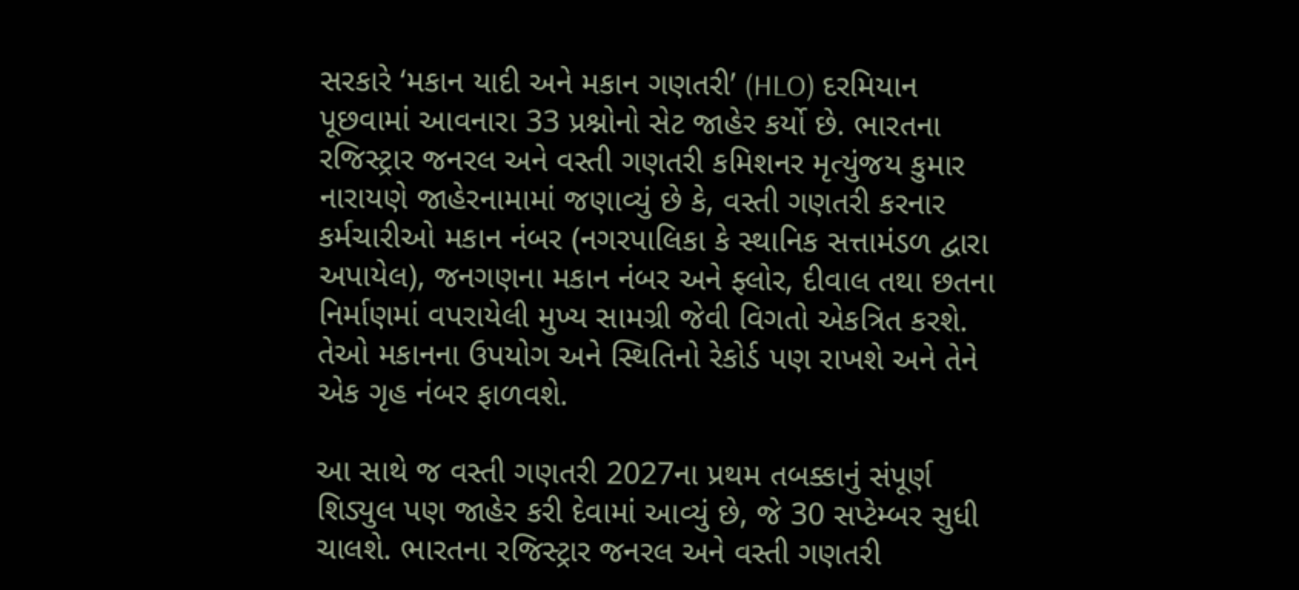સરકારે ‘મકાન યાદી અને મકાન ગણતરી’ (HLO) દરમિયાન પૂછવામાં આવનારા 33 પ્રશ્નોનો સેટ જાહેર કર્યો છે. ભારતના રજિસ્ટ્રાર જનરલ અને વસ્તી ગણતરી કમિશનર મૃત્યુંજય કુમાર નારાયણે જાહેરનામામાં જણાવ્યું છે કે, વસ્તી ગણતરી કરનાર કર્મચારીઓ મકાન નંબર (નગરપાલિકા કે સ્થાનિક સત્તામંડળ દ્વારા અપાયેલ), જનગણના મકાન નંબર અને ફ્લોર, દીવાલ તથા છતના નિર્માણમાં વપરાયેલી મુખ્ય સામગ્રી જેવી વિગતો એકત્રિત કરશે. તેઓ મકાનના ઉપયોગ અને સ્થિતિનો રેકોર્ડ પણ રાખશે અને તેને એક ગૃહ નંબર ફાળવશે.

આ સાથે જ વસ્તી ગણતરી 2027ના પ્રથમ તબક્કાનું સંપૂર્ણ શિડ્યુલ પણ જાહેર કરી દેવામાં આવ્યું છે, જે 30 સપ્ટેમ્બર સુધી ચાલશે. ભારતના રજિસ્ટ્રાર જનરલ અને વસ્તી ગણતરી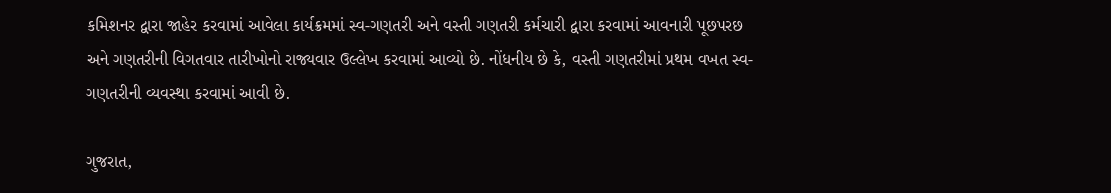કમિશનર દ્વારા જાહેર કરવામાં આવેલા કાર્યક્રમમાં સ્વ-ગણતરી અને વસ્તી ગણતરી કર્મચારી દ્વારા કરવામાં આવનારી પૂછપરછ અને ગણતરીની વિગતવાર તારીખોનો રાજ્યવાર ઉલ્લેખ કરવામાં આવ્યો છે. નોંધનીય છે કે, વસ્તી ગણતરીમાં પ્રથમ વખત સ્વ-ગણતરીની વ્યવસ્થા કરવામાં આવી છે.

ગુજરાત,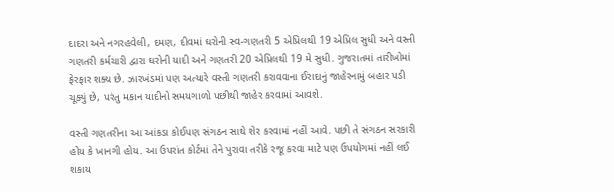દાદરા અને નગરહવેલી, દમણ, દીવમાં ઘરોની સ્વ-ગણતરી 5 એપ્રિલથી 19 એપ્રિલ સુધી અને વસ્તી ગણતરી કર્મચારી દ્વારા ઘરોની યાદી અને ગણતરી 20 એપ્રિલથી 19 મે સુધી. ગુજરાતમાં તારીખોમાં ફેરફાર શક્ય છે. ઝારખંડમાં પણ અત્યારે વસ્તી ગણતરી કરાવવાના ઈરાદાનું જાહેરનામું બહાર પડી ચૂક્યું છે, પરંતુ મકાન યાદીનો સમયગાળો પછીથી જાહેર કરવામાં આવશે.

વસ્તી ગણતરીના આ આંકડા કોઈપણ સંગઠન સાથે શેર કરવામાં નહીં આવે. પછી તે સંગઠન સરકારી હોય કે ખાનગી હોય. આ ઉપરાંત કોર્ટમાં તેને પુરાવા તરીકે રજૂ કરવા માટે પણ ઉપયોગમાં નહીં લઈ શકાય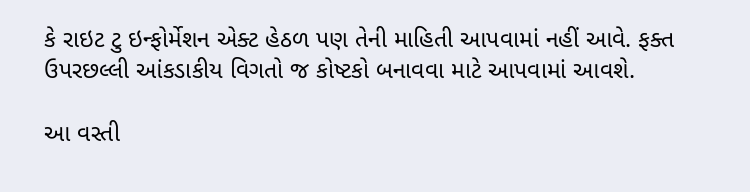કે રાઇટ ટુ ઇન્ફોર્મેશન એક્ટ હેઠળ પણ તેની માહિતી આપવામાં નહીં આવે. ફક્ત ઉપરછલ્લી આંકડાકીય વિગતો જ કોષ્ટકો બનાવવા માટે આપવામાં આવશે.

આ વસ્તી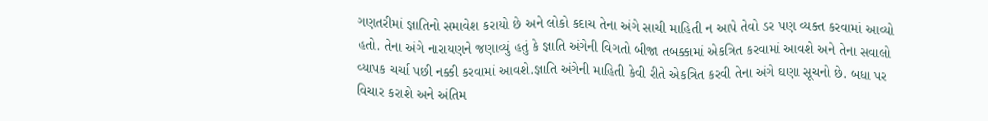ગણતરીમાં જ્ઞાતિનો સમાવેશ કરાયો છે અને લોકો કદાચ તેના અંગે સાચી માહિતી ન આપે તેવો ડર પણ વ્યક્ત કરવામાં આવ્યો હતો. તેના અંગે નારાયણને જણાવ્યું હતું કે જ્ઞાતિ અંગેની વિગતો બીજા તબક્કામાં એકત્રિત કરવામાં આવશે અને તેના સવાલો વ્યાપક ચર્ચા પછી નક્કી કરવામાં આવશે.જ્ઞાતિ અંગેની માહિતી કેવી રીતે એકત્રિત કરવી તેના અંગે ઘણા સૂચનો છે. બધા પર વિચાર કરાશે અને અંતિમ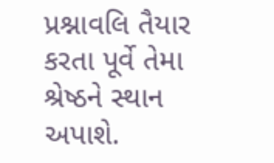પ્રશ્નાવલિ તૈયાર કરતા પૂર્વે તેમા શ્રેષ્ઠને સ્થાન અપાશે.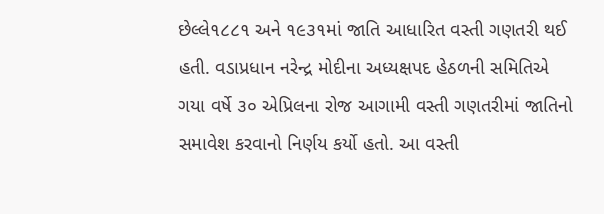છેલ્લે૧૮૮૧ અને ૧૯૩૧માં જાતિ આધારિત વસ્તી ગણતરી થઈ હતી. વડાપ્રધાન નરેન્દ્ર મોદીના અધ્યક્ષપદ હેઠળની સમિતિએ ગયા વર્ષે ૩૦ એપ્રિલના રોજ આગામી વસ્તી ગણતરીમાં જાતિનો સમાવેશ કરવાનો નિર્ણય કર્યો હતો. આ વસ્તી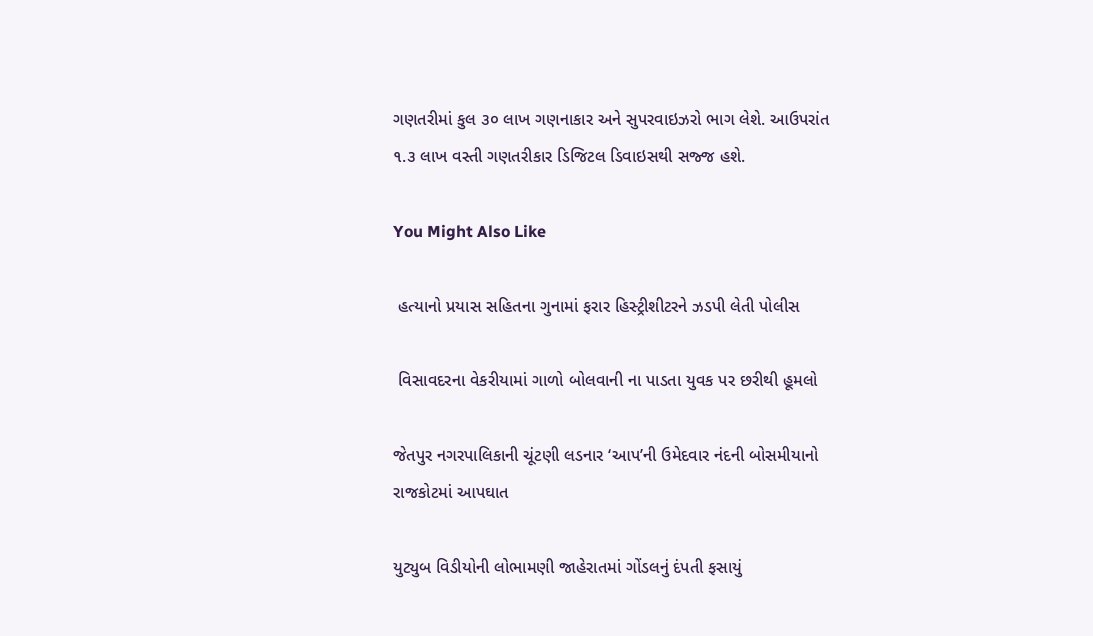ગણતરીમાં કુલ ૩૦ લાખ ગણનાકાર અને સુપરવાઇઝરો ભાગ લેશે. આઉપરાંત ૧.૩ લાખ વસ્તી ગણતરીકાર ડિજિટલ ડિવાઇસથી સજ્જ હશે.

You Might Also Like

 હત્યાનો પ્રયાસ સહિતના ગુનામાં ફરાર હિસ્ટ્રીશીટરને ઝડપી લેતી પોલીસ

 વિસાવદરના વેકરીયામાં ગાળો બોલવાની ના પાડતા યુવક પર છરીથી હૂમલો

જેતપુર નગરપાલિકાની ચૂંટણી લડનાર ‘આપ’ની ઉમેદવાર નંદની બોસમીયાનો રાજકોટમાં આપઘાત

યુટ્યુબ વિડીયોની લોભામણી જાહેરાતમાં ગોંડલનું દંપતી ફસાયું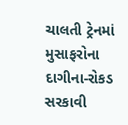ચાલતી ટ્રેનમાં મુસાફરોના દાગીના-રોકડ સરકાવી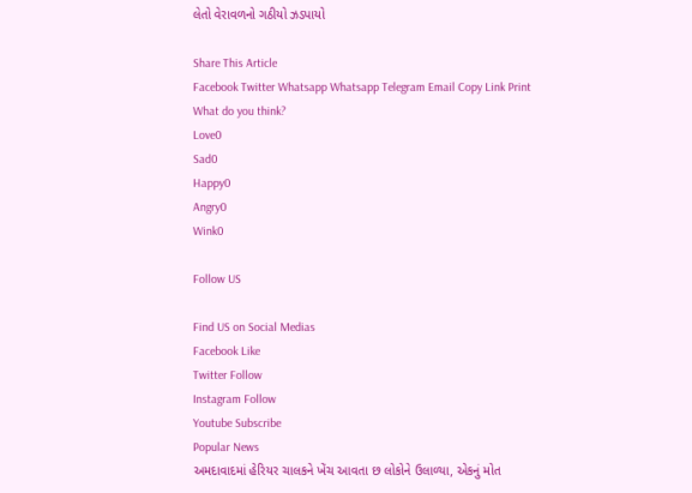લેતો વેરાવળનો ગઠીયો ઝડપાયો

Share This Article
Facebook Twitter Whatsapp Whatsapp Telegram Email Copy Link Print
What do you think?
Love0
Sad0
Happy0
Angry0
Wink0

Follow US

Find US on Social Medias
Facebook Like
Twitter Follow
Instagram Follow
Youtube Subscribe
Popular News
અમદાવાદમાં હેરિયર ચાલકને ખેંચ આવતા છ લોકોને ઉલાળ્યા, એકનું મોત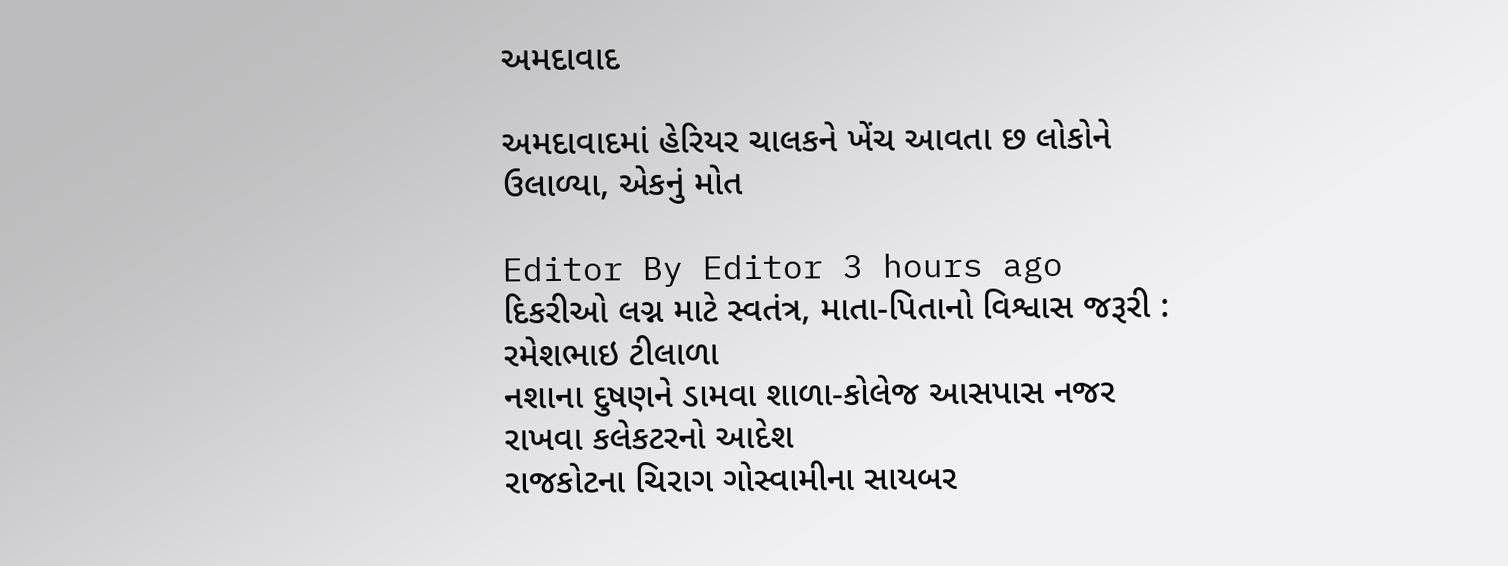અમદાવાદ

અમદાવાદમાં હેરિયર ચાલકને ખેંચ આવતા છ લોકોને ઉલાળ્યા, એકનું મોત

Editor By Editor 3 hours ago
દિકરીઓ લગ્ન માટે સ્વતંત્ર, માતા-પિતાનો વિશ્વાસ જરૂરી : રમેશભાઇ ટીલાળા
નશાના દુષણને ડામવા શાળા-કોલેજ આસપાસ નજર રાખવા કલેકટરનો આદેશ
રાજકોટના ચિરાગ ગોસ્વામીના સાયબર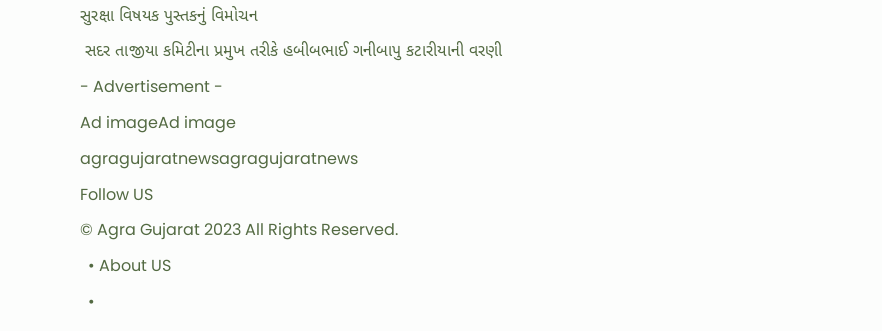સુરક્ષા વિષયક પુસ્તકનું વિમોચન
 સદર તાજીયા કમિટીના પ્રમુખ તરીકે હબીબભાઈ ગનીબાપુ કટારીયાની વરણી
- Advertisement -
Ad imageAd image
agragujaratnewsagragujaratnews
Follow US
© Agra Gujarat 2023 All Rights Reserved.
  • About US
  •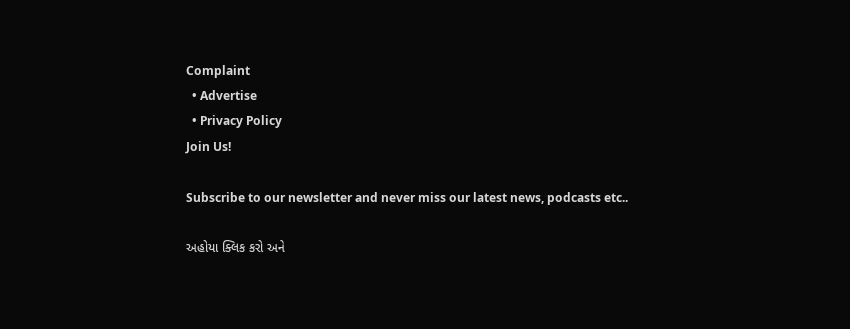Complaint
  • Advertise
  • Privacy Policy
Join Us!

Subscribe to our newsletter and never miss our latest news, podcasts etc..

અહોયા ક્લિક કરો અને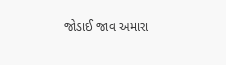જોડાઈ જાવ અમારા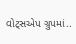વોટ્સએપ ગ્રુપમાં..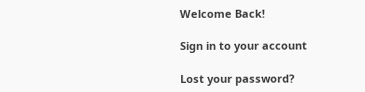Welcome Back!

Sign in to your account

Lost your password?